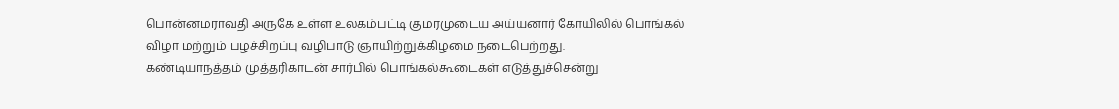பொன்னமராவதி அருகே உள்ள உலகம்பட்டி குமரமுடைய அய்யனார் கோயிலில் பொங்கல் விழா மற்றும் பழச்சிறப்பு வழிபாடு ஞாயிற்றுக்கிழமை நடைபெற்றது.
கண்டியாநத்தம் முத்தரிகாடன் சார்பில் பொங்கல்கூடைகள் எடுத்துச்சென்று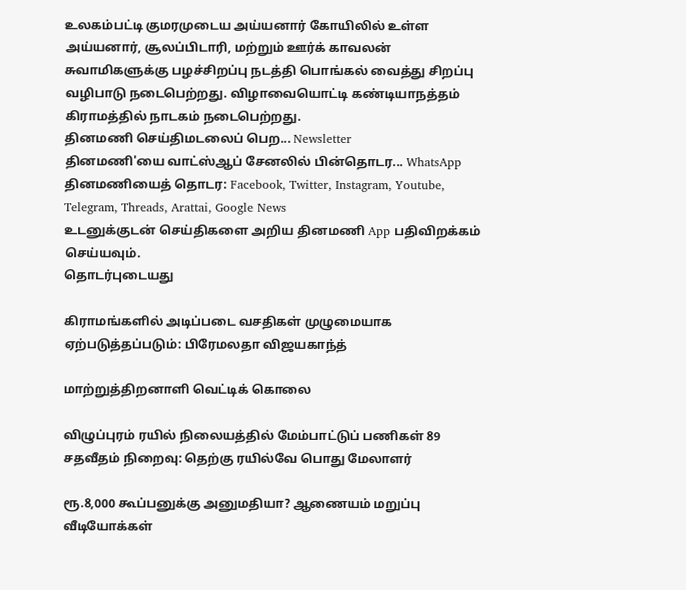உலகம்பட்டி குமரமுடைய அய்யனார் கோயிலில் உள்ள அய்யனார், சூலப்பிடாரி, மற்றும் ஊர்க் காவலன் சுவாமிகளுக்கு பழச்சிறப்பு நடத்தி பொங்கல் வைத்து சிறப்பு வழிபாடு நடைபெற்றது. விழாவையொட்டி கண்டியாநத்தம் கிராமத்தில் நாடகம் நடைபெற்றது.
தினமணி செய்திமடலைப் பெற... Newsletter
தினமணி'யை வாட்ஸ்ஆப் சேனலில் பின்தொடர... WhatsApp
தினமணியைத் தொடர: Facebook, Twitter, Instagram, Youtube, Telegram, Threads, Arattai, Google News
உடனுக்குடன் செய்திகளை அறிய தினமணி App பதிவிறக்கம் செய்யவும்.
தொடர்புடையது

கிராமங்களில் அடிப்படை வசதிகள் முழுமையாக ஏற்படுத்தப்படும்: பிரேமலதா விஜயகாந்த்

மாற்றுத்திறனாளி வெட்டிக் கொலை

விழுப்புரம் ரயில் நிலையத்தில் மேம்பாட்டுப் பணிகள் 89 சதவீதம் நிறைவு: தெற்கு ரயில்வே பொது மேலாளர்

ரூ.8,000 கூப்பனுக்கு அனுமதியா? ஆணையம் மறுப்பு
வீடியோக்கள்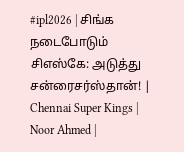#ipl2026 | சிங்க நடைபோடும் சிஎஸ்கே: அடுத்து சன்ரைசர்ஸ்தான்! | Chennai Super Kings | Noor Ahmed |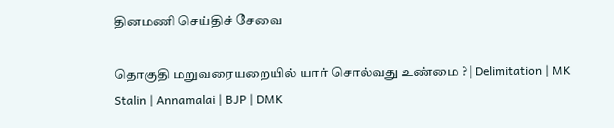தினமணி செய்திச் சேவை

தொகுதி மறுவரையறையில் யார் சொல்வது உண்மை ? | Delimitation | MK Stalin | Annamalai | BJP | DMK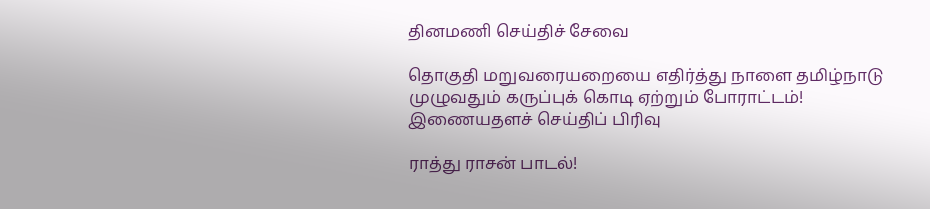தினமணி செய்திச் சேவை

தொகுதி மறுவரையறையை எதிர்த்து நாளை தமிழ்நாடு முழுவதும் கருப்புக் கொடி ஏற்றும் போராட்டம்!
இணையதளச் செய்திப் பிரிவு

ராத்து ராசன் பாடல்!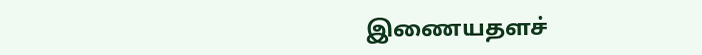இணையதளச்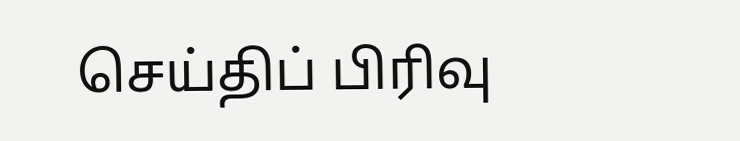செய்திப் பிரிவு